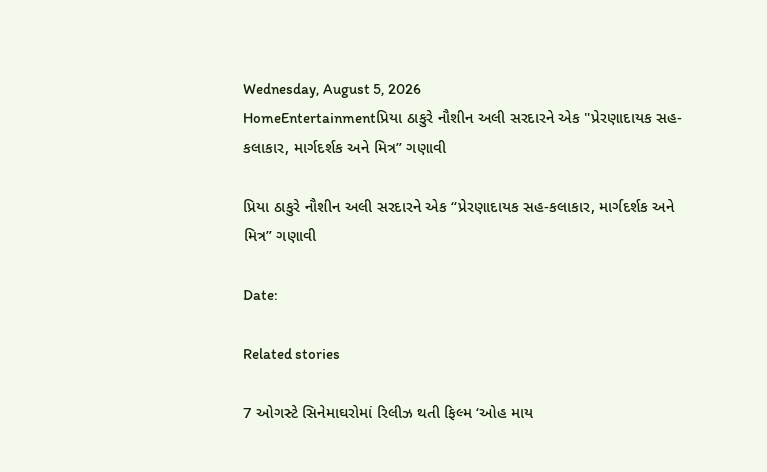Wednesday, August 5, 2026
HomeEntertainmentપ્રિયા ઠાકુરે નૌશીન અલી સરદારને એક "પ્રેરણાદાયક સહ-કલાકાર, માર્ગદર્શક અને મિત્ર” ગણાવી

પ્રિયા ઠાકુરે નૌશીન અલી સરદારને એક “પ્રેરણાદાયક સહ-કલાકાર, માર્ગદર્શક અને મિત્ર” ગણાવી

Date:

Related stories

7 ઓગસ્ટે સિનેમાઘરોમાં રિલીઝ થતી ફિલ્મ ‘ઓહ માય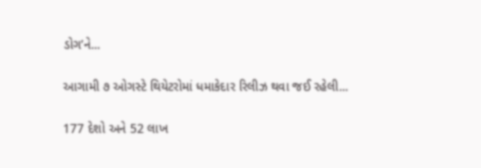ડોગ’ને...

આગામી ૭ ઓગસ્ટે થિયેટરોમાં ધમાકેદાર રિલીઝ થવા જઈ રહેલી...

177 દેશો અને 52 લાખ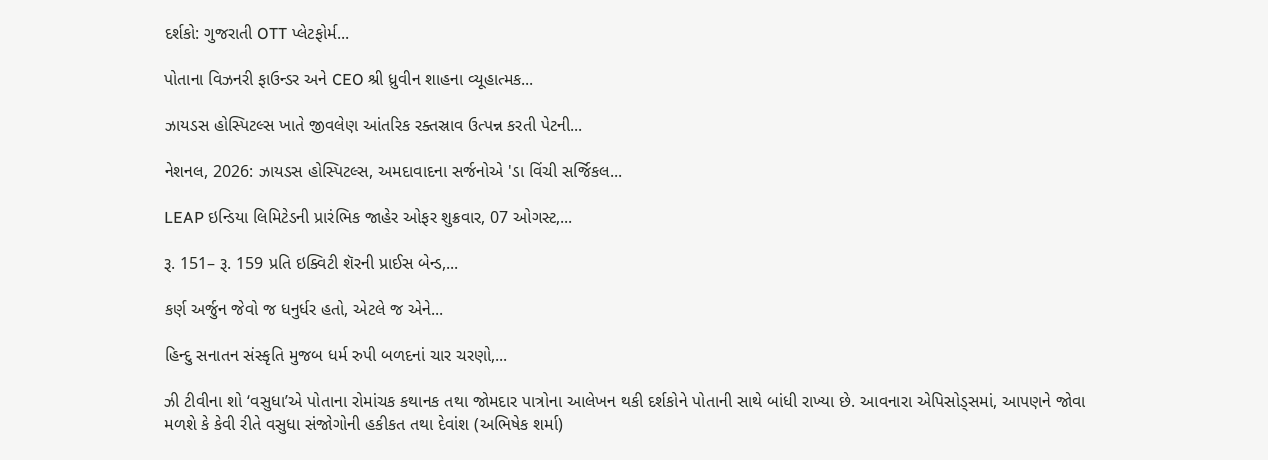દર્શકો: ગુજરાતી OTT પ્લેટફોર્મ...

પોતાના વિઝનરી ફાઉન્ડર અને CEO શ્રી ધ્રુવીન શાહના વ્યૂહાત્મક...

ઝાયડસ હોસ્પિટલ્સ ખાતે જીવલેણ આંતરિક રક્તસ્રાવ ઉત્પન્ન કરતી પેટની...

નેશનલ, 2026: ઝાયડસ હોસ્પિટલ્સ, અમદાવાદના સર્જનોએ 'ડા વિંચી સર્જિકલ...

LEAP ઇન્ડિયા લિમિટેડની પ્રારંભિક જાહેર ઓફર શુક્રવાર, 07 ઓગસ્ટ,...

રૂ. 151– રૂ. 159 પ્રતિ ઇક્વિટી શૅરની પ્રાઈસ બેન્ડ,...

કર્ણ અર્જુન જેવો જ ધનુર્ધર હતો, એટલે જ એને...

હિન્દુ સનાતન સંસ્કૃતિ મુજબ ધર્મ રુપી બળદનાં ચાર ચરણો,...

ઝી ટીવીના શો ‘વસુધા’એ પોતાના રોમાંચક કથાનક તથા જોમદાર પાત્રોના આલેખન થકી દર્શકોને પોતાની સાથે બાંધી રાખ્યા છે. આવનારા એપિસોડ્સમાં, આપણને જોવા મળશે કે કેવી રીતે વસુધા સંજોગોની હકીકત તથા દેવાંશ (અભિષેક શર્મા)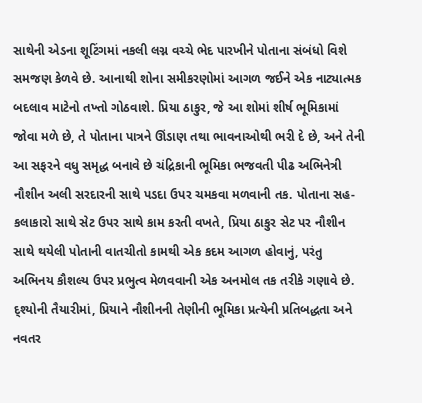સાથેની એડના શૂટિંગમાં નકલી લગ્ન વચ્ચે ભેદ પારખીને પોતાના સંબંધો વિશે સમજણ કેળવે છે. આનાથી શોના સમીકરણોમાં આગળ જઈને એક નાટ્યાત્મક બદલાવ માટેનો તખ્તો ગોઠવાશે. પ્રિયા ઠાકુર, જે આ શોમાં શીર્ષ ભૂમિકામાં જોવા મળે છે, તે પોતાના પાત્રને ઊંડાણ તથા ભાવનાઓથી ભરી દે છે, અને તેની આ સફરને વધુ સમૃદ્ધ બનાવે છે ચંદ્રિકાની ભૂમિકા ભજવતી પીઢ અભિનેત્રી નૌશીન અલી સરદારની સાથે પડદા ઉપર ચમકવા મળવાની તક. પોતાના સહ-કલાકારો સાથે સેટ ઉપર સાથે કામ કરતી વખતે, પ્રિયા ઠાકુર સેટ પર નૌશીન સાથે થયેલી પોતાની વાતચીતો કામથી એક કદમ આગળ હોવાનું, પરંતુ અભિનય કૌશલ્ય ઉપર પ્રભુત્વ મેળવવાની એક અનમોલ તક તરીકે ગણાવે છે. દ્શ્યોની તૈયારીમાં, પ્રિયાને નૌશીનની તેણીની ભૂમિકા પ્રત્યેની પ્રતિબદ્ધતા અને નવતર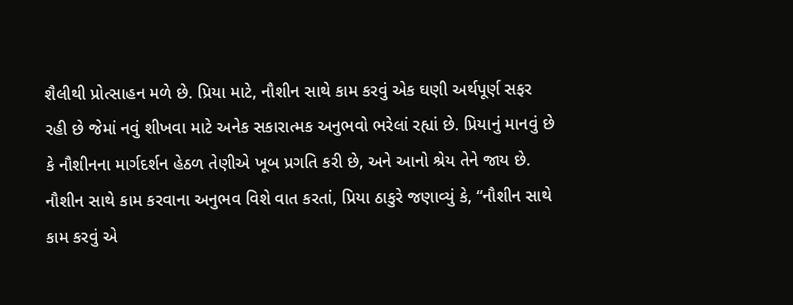શૈલીથી પ્રોત્સાહન મળે છે. પ્રિયા માટે, નૌશીન સાથે કામ કરવું એક ઘણી અર્થપૂર્ણ સફર રહી છે જેમાં નવું શીખવા માટે અનેક સકારાત્મક અનુભવો ભરેલાં રહ્યાં છે. પ્રિયાનું માનવું છે કે નૌશીનના માર્ગદર્શન હેઠળ તેણીએ ખૂબ પ્રગતિ કરી છે, અને આનો શ્રેય તેને જાય છે. નૌશીન સાથે કામ કરવાના અનુભવ વિશે વાત કરતાં, પ્રિયા ઠાકુરે જણાવ્યું કે, “નૌશીન સાથે કામ કરવું એ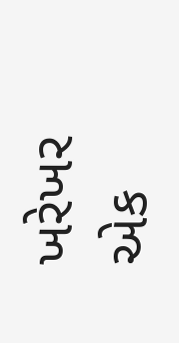ખરેખર એક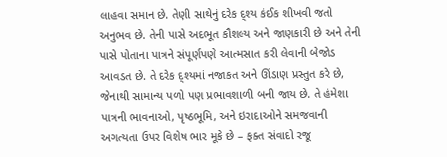લાહવા સમાન છે. તેણી સાથેનું દરેક દ્શ્ય કંઈક શીખવી જતો અનુભવ છે. તેની પાસે અદભૂત કૌશલ્ય અને જાણકારી છે અને તેની પાસે પોતાના પાત્રને સંપૂર્ણપણે આત્મસાત કરી લેવાની બેજોડ આવડત છે. તે દરેક દ્શ્યમાં નજાકત અને ઊંડાણ પ્રસ્તુત કરે છે, જેનાથી સામાન્ય પળો પણ પ્રભાવશાળી બની જાય છે. તે હંમેશા પાત્રની ભાવનાઓ, પૃષ્ઠભૂમિ, અને ઇરાદાઓને સમજવાની અગત્યતા ઉપર વિશેષ ભાર મૂકે છે – ફક્ત સંવાદો રજૂ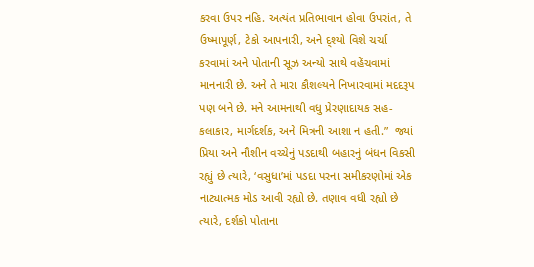કરવા ઉપર નહિ. અત્યંત પ્રતિભાવાન હોવા ઉપરાંત, તે ઉષ્માપૂર્ણ, ટેકો આપનારી, અને દ્શ્યો વિશે ચર્ચા કરવામાં અને પોતાની સૂઝ અન્યો સાથે વહેંચવામાં માનનારી છે. અને તે મારા કૌશલ્યને નિખારવામાં મદદરૂપ પણ બને છે. મને આમનાથી વધુ પ્રેરણાદાયક સહ-કલાકાર, માર્ગદર્શક, અને મિત્રની આશા ન હતી.”  જ્યાં પ્રિયા અને નૌશીન વચ્ચેનું પડદાથી બહારનું બંધન વિકસી રહ્યું છે ત્યારે, ‘વસુધા’માં પડદા પરના સમીકરણોમાં એક નાટ્યાત્મક મોડ આવી રહ્યો છે. તણાવ વધી રહ્યો છે ત્યારે, દર્શકો પોતાના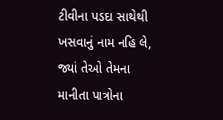ટીવીના પડદા સાથેથી ખસવાનું નામ નહિ લે, જ્યાં તેઓ તેમના માનીતા પાત્રોના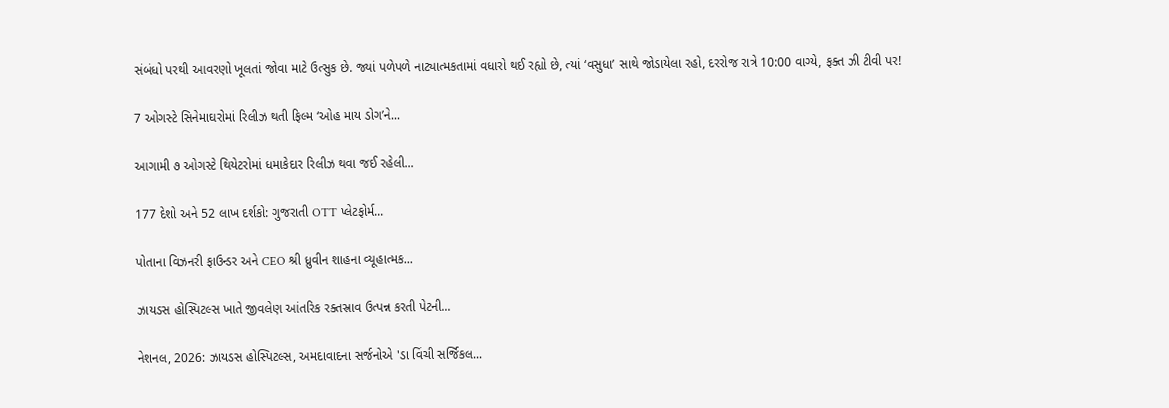સંબંધો પરથી આવરણો ખૂલતાં જોવા માટે ઉત્સુક છે. જ્યાં પળેપળે નાટ્યાત્મકતામાં વધારો થઈ રહ્યો છે, ત્યાં ‘વસુધા’ સાથે જોડાયેલા રહો, દરરોજ રાત્રે 10:00 વાગ્યે, ફક્ત ઝી ટીવી પર!

7 ઓગસ્ટે સિનેમાઘરોમાં રિલીઝ થતી ફિલ્મ ‘ઓહ માય ડોગ’ને...

આગામી ૭ ઓગસ્ટે થિયેટરોમાં ધમાકેદાર રિલીઝ થવા જઈ રહેલી...

177 દેશો અને 52 લાખ દર્શકો: ગુજરાતી OTT પ્લેટફોર્મ...

પોતાના વિઝનરી ફાઉન્ડર અને CEO શ્રી ધ્રુવીન શાહના વ્યૂહાત્મક...

ઝાયડસ હોસ્પિટલ્સ ખાતે જીવલેણ આંતરિક રક્તસ્રાવ ઉત્પન્ન કરતી પેટની...

નેશનલ, 2026: ઝાયડસ હોસ્પિટલ્સ, અમદાવાદના સર્જનોએ 'ડા વિંચી સર્જિકલ...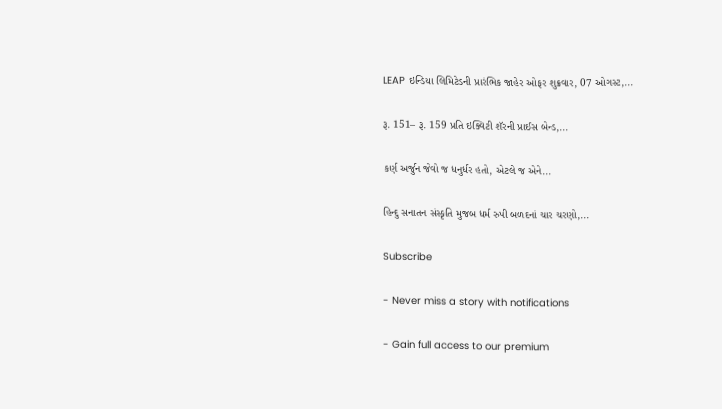LEAP ઇન્ડિયા લિમિટેડની પ્રારંભિક જાહેર ઓફર શુક્રવાર, 07 ઓગસ્ટ,...

રૂ. 151– રૂ. 159 પ્રતિ ઇક્વિટી શૅરની પ્રાઈસ બેન્ડ,...

કર્ણ અર્જુન જેવો જ ધનુર્ધર હતો, એટલે જ એને...

હિન્દુ સનાતન સંસ્કૃતિ મુજબ ધર્મ રુપી બળદનાં ચાર ચરણો,...

Subscribe

- Never miss a story with notifications

- Gain full access to our premium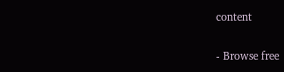content

- Browse free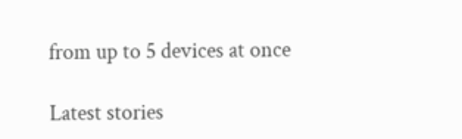from up to 5 devices at once

Latest stories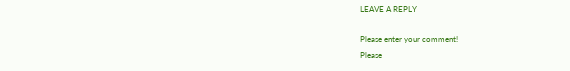LEAVE A REPLY

Please enter your comment!
Please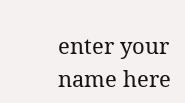enter your name here